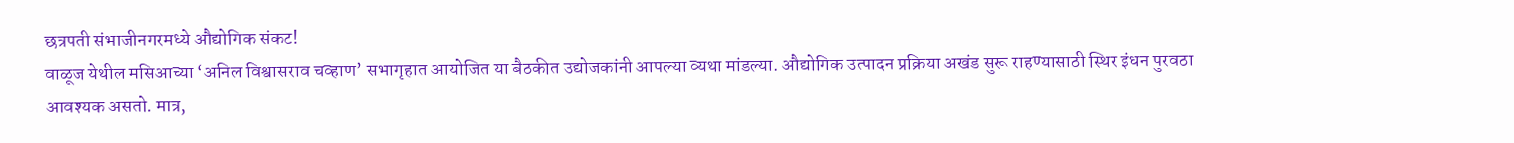छत्रपती संभाजीनगरमध्ये औद्योगिक संकट!
वाळूज येथील मसिआच्या ‘अनिल विश्वासराव चव्हाण’ सभागृहात आयोजित या बैठकीत उद्योजकांनी आपल्या व्यथा मांडल्या. औद्योगिक उत्पादन प्रक्रिया अखंड सुरू राहण्यासाठी स्थिर इंधन पुरवठा आवश्यक असतो. मात्र,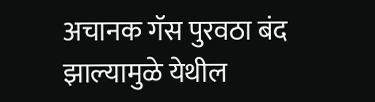अचानक गॅस पुरवठा बंद झाल्यामुळे येथील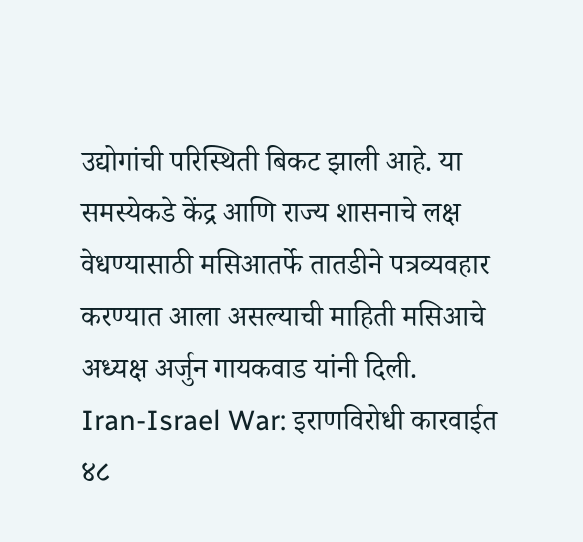उद्योगांची परिस्थिती बिकट झाली आहे. या समस्येकडे केंद्र आणि राज्य शासनाचे लक्ष वेधण्यासाठी मसिआतर्फे तातडीने पत्रव्यवहार करण्यात आला असल्याची माहिती मसिआचे अध्यक्ष अर्जुन गायकवाड यांनी दिली.
Iran-Israel War: इराणविरोधी कारवाईत ४८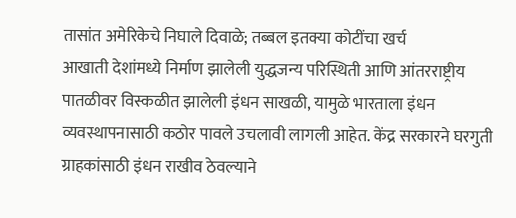तासांत अमेरिकेचे निघाले दिवाळे; तब्बल इतक्या कोटींचा खर्च
आखाती देशांमध्ये निर्माण झालेली युद्धजन्य परिस्थिती आणि आंतरराष्ट्रीय पातळीवर विस्कळीत झालेली इंधन साखळी, यामुळे भारताला इंधन व्यवस्थापनासाठी कठोर पावले उचलावी लागली आहेत. केंद्र सरकारने घरगुती ग्राहकांसाठी इंधन राखीव ठेवल्याने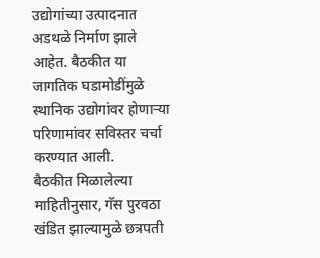उद्योगांच्या उत्पादनात अडथळे निर्माण झाले आहेत. बैठकीत या जागतिक घडामोडींमुळे स्थानिक उद्योगांवर होणाऱ्या परिणामांवर सविस्तर चर्चा करण्यात आली.
बैठकीत मिळालेल्या माहितीनुसार, गॅस पुरवठा खंडित झाल्यामुळे छत्रपती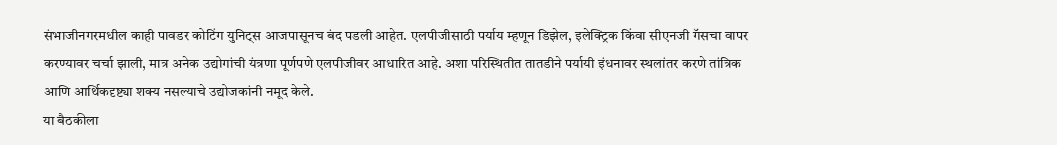संभाजीनगरमधील काही पावडर कोटिंग युनिट्स आजपासूनच बंद पडली आहेत. एलपीजीसाठी पर्याय म्हणून डिझेल, इलेक्ट्रिक किंवा सीएनजी गॅसचा वापर करण्यावर चर्चा झाली, मात्र अनेक उद्योगांची यंत्रणा पूर्णपणे एलपीजीवर आधारित आहे. अशा परिस्थितीत तातडीने पर्यायी इंधनावर स्थलांतर करणे तांत्रिक आणि आर्थिकदृष्ट्या शक्य नसल्याचे उद्योजकांनी नमूद केले.
या बैठकीला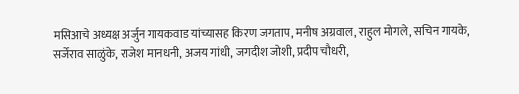मसिआचे अध्यक्ष अर्जुन गायकवाड यांच्यासह किरण जगताप, मनीष अग्रवाल, राहुल मोगले, सचिन गायके, सर्जेराव साळुंके, राजेश मानधनी, अजय गांधी, जगदीश जोशी, प्रदीप चौधरी,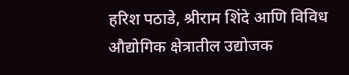हरिश पठाडे, श्रीराम शिंदे आणि विविध औद्योगिक क्षेत्रातील उद्योजक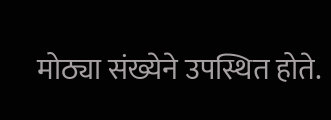मोठ्या संख्येने उपस्थित होते.